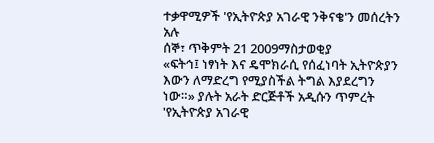ተቃዋሚዎች 'የኢትዮጵያ አገራዊ ንቅናቄ'ን መሰረትን አሉ
ሰኞ፣ ጥቅምት 21 2009ማስታወቂያ
«ፍትኅ፤ ነፃነት እና ዴሞክራሲ የሰፈነባት ኢትዮጵያን እውን ለማድረግ የሚያስችል ትግል እያደረግን ነው።» ያሉት አራት ድርጅቶች አዲሱን ጥምረት 'የኢትዮጵያ አገራዊ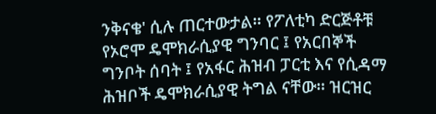ንቅናቄ' ሲሉ ጠርተውታል። የፖለቲካ ድርጅቶቹ የኦሮሞ ዴሞክራሲያዊ ግንባር ፤ የአርበኞች ግንቦት ሰባት ፤ የአፋር ሕዝብ ፓርቲ እና የሲዳማ ሕዝቦች ዴሞክራሲያዊ ትግል ናቸው። ዝርዝር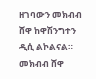ዘገባውን መክብብ ሸዋ ከዋሽንግተን ዲሲ ልኮልናል።
መክብብ ሸዋ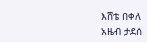እሸቴ በቀለ
አዜብ ታደሰ